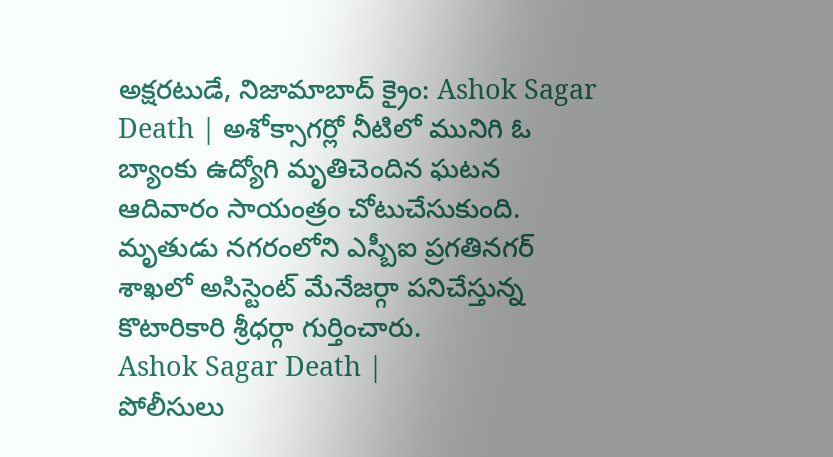అక్షరటుడే, నిజామాబాద్ క్రైం: Ashok Sagar Death | అశోక్సాగర్లో నీటిలో మునిగి ఓ బ్యాంకు ఉద్యోగి మృతిచెందిన ఘటన ఆదివారం సాయంత్రం చోటుచేసుకుంది. మృతుడు నగరంలోని ఎస్బీఐ ప్రగతినగర్ శాఖలో అసిస్టెంట్ మేనేజర్గా పనిచేస్తున్న కొటారికారి శ్రీధర్గా గుర్తించారు.
Ashok Sagar Death |
పోలీసులు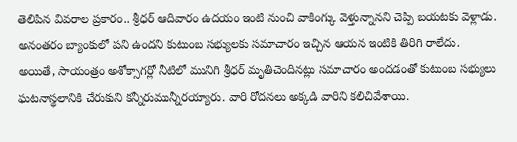తెలిపిన వివరాల ప్రకారం.. శ్రీధర్ ఆదివారం ఉదయం ఇంటి నుంచి వాకింగ్కు వెళ్తున్నానని చెప్పి బయటకు వెళ్లాడు. అనంతరం బ్యాంకులో పని ఉందని కుటుంబ సభ్యులకు సమాచారం ఇచ్చిన ఆయన ఇంటికి తిరిగి రాలేదు.
అయితే, సాయంత్రం అశోక్సాగర్లో నీటిలో మునిగి శ్రీధర్ మృతిచెందినట్లు సమాచారం అందడంతో కుటుంబ సభ్యులు ఘటనాస్థలానికి చేరుకుని కన్నీరుమున్నీరయ్యారు. వారి రోదనలు అక్కడి వారిని కలిచివేశాయి.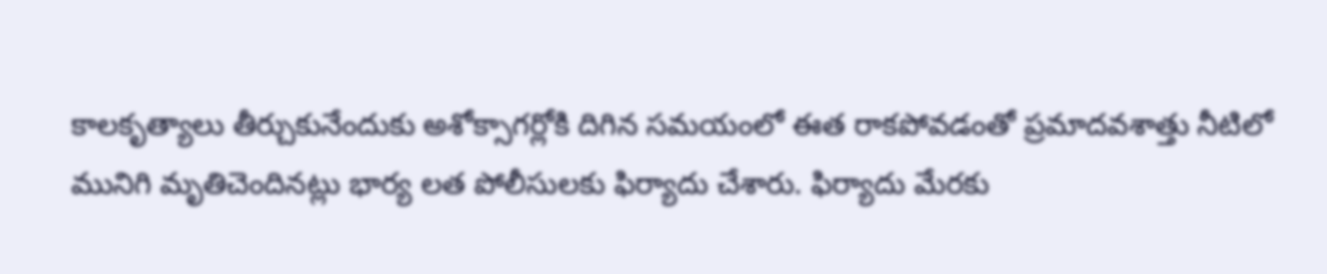కాలకృత్యాలు తీర్చుకునేందుకు అశోక్సాగర్లోకి దిగిన సమయంలో ఈత రాకపోవడంతో ప్రమాదవశాత్తు నీటిలో మునిగి మృతిచెందినట్లు భార్య లత పోలీసులకు ఫిర్యాదు చేశారు. ఫిర్యాదు మేరకు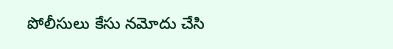పోలీసులు కేసు నమోదు చేసి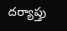దర్యాప్తు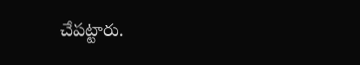చేపట్టారు.